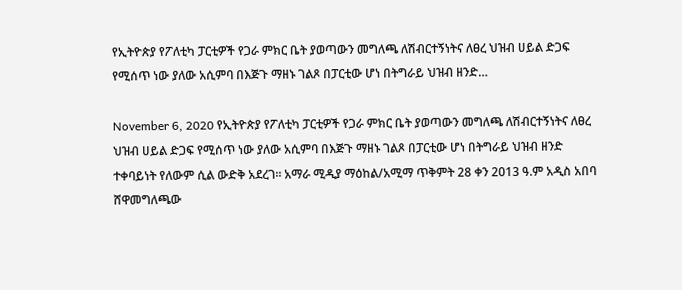የኢትዮጵያ የፖለቲካ ፓርቲዎች የጋራ ምክር ቤት ያወጣውን መግለጫ ለሽብርተኝነትና ለፀረ ህዝብ ሀይል ድጋፍ የሚሰጥ ነው ያለው አሲምባ በእጅጉ ማዘኑ ገልጾ በፓርቲው ሆነ በትግራይ ህዝብ ዘንድ…

November 6, 2020 የኢትዮጵያ የፖለቲካ ፓርቲዎች የጋራ ምክር ቤት ያወጣውን መግለጫ ለሽብርተኝነትና ለፀረ ህዝብ ሀይል ድጋፍ የሚሰጥ ነው ያለው አሲምባ በእጅጉ ማዘኑ ገልጾ በፓርቲው ሆነ በትግራይ ህዝብ ዘንድ ተቀባይነት የለውም ሲል ውድቅ አደረገ። አማራ ሚዲያ ማዕከል/አሚማ ጥቅምት 28 ቀን 2013 ዓ.ም አዲስ አበባ ሸዋመግለጫው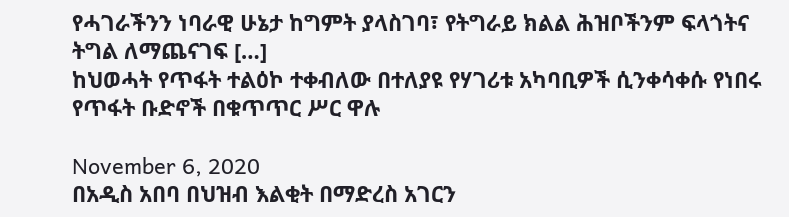የሓገራችንን ነባራዊ ሁኔታ ከግምት ያላስገባ፣ የትግራይ ክልል ሕዝቦችንም ፍላጎትና ትግል ለማጨናገፍ […]
ከህወሓት የጥፋት ተልዕኮ ተቀብለው በተለያዩ የሃገሪቱ አካባቢዎች ሲንቀሳቀሱ የነበሩ የጥፋት ቡድኖች በቁጥጥር ሥር ዋሉ

November 6, 2020
በአዲስ አበባ በህዝብ እልቂት በማድረስ አገርን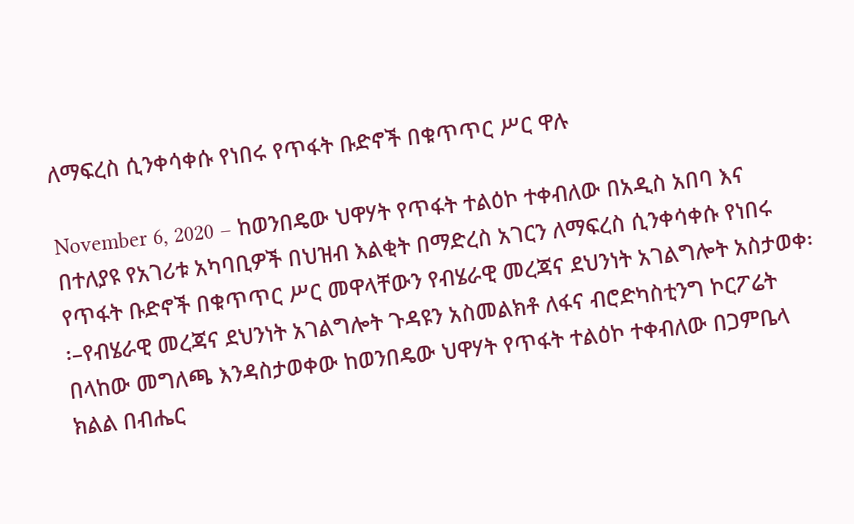ለማፍረስ ሲንቀሳቀሱ የነበሩ የጥፋት ቡድኖች በቁጥጥር ሥር ዋሉ

November 6, 2020 – ከወንበዴው ህዋሃት የጥፋት ተልዕኮ ተቀብለው በአዲስ አበባ እና በተለያዩ የአገሪቱ አካባቢዎች በህዝብ እልቂት በማድረስ አገርን ለማፍረስ ሲንቀሳቀሱ የነበሩ የጥፋት ቡድኖች በቁጥጥር ሥር መዋላቸውን የብሄራዊ መረጃና ደህንነት አገልግሎት አስታወቀ፡፡–የብሄራዊ መረጃና ደህንነት አገልግሎት ጉዳዩን አስመልክቶ ለፋና ብሮድካስቲንግ ኮርፖሬት በላከው መግለጫ እንዳስታወቀው ከወንበዴው ህዋሃት የጥፋት ተልዕኮ ተቀብለው በጋምቤላ ክልል በብሔር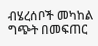ብሄረሰቦች መካከል ግጭት በመፍጠር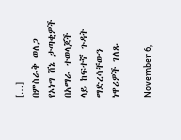[…]
በምስራቅ ወለጋ የኦነግ ሸኔ ታጣቂዎች በአማራ ተወላጆች ላይ ከፍተኛ ጉዳት ማድረሳቸውን ነዋሪዎች ገለጹ

November 6,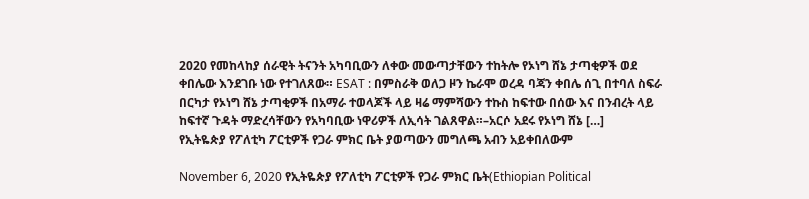2020 የመከላከያ ሰራዊት ትናንት አካባቢውን ለቀው መውጣታቸውን ተከትሎ የኦነግ ሸኔ ታጣቂዎች ወደ ቀበሌው እንደገቡ ነው የተገለጸው። ESAT : በምስራቅ ወለጋ ዞን ኬራሞ ወረዳ ባጃን ቀበሌ ሰጊ በተባለ ስፍራ በርካታ የኦነግ ሸኔ ታጣቂዎች በአማራ ተወላጆች ላይ ዛሬ ማምሻውን ተኩስ ከፍተው በሰው እና በንብረት ላይ ከፍተኛ ጉዳት ማድረሳቸውን የአካባቢው ነዋሪዎች ለኢሳት ገልጸዋል።–አርሶ አደሩ የኦነግ ሸኔ […]
የኢትዬጵያ የፖለቲካ ፖርቲዎች የጋራ ምክር ቤት ያወጣውን መግለጫ አብን አይቀበለውም

November 6, 2020 የኢትዬጵያ የፖለቲካ ፖርቲዎች የጋራ ምክር ቤት(Ethiopian Political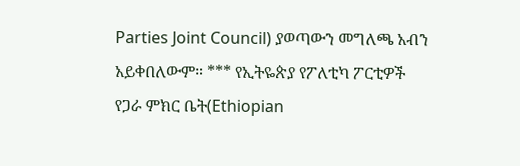Parties Joint Council) ያወጣውን መግለጫ አብን አይቀበለውም። *** የኢትዬጵያ የፖለቲካ ፖርቲዎች የጋራ ምክር ቤት(Ethiopian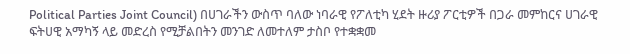Political Parties Joint Council) በሀገራችን ውስጥ ባለው ነባራዊ የፖለቲካ ሂደት ዙሪያ ፖርቲዎች በጋራ መምከርና ሀገራዊ ፍትሀዊ አማካኝ ላይ መድረስ የሚቻልበትን መንገድ ለመተለም ታስቦ የተቋቋመ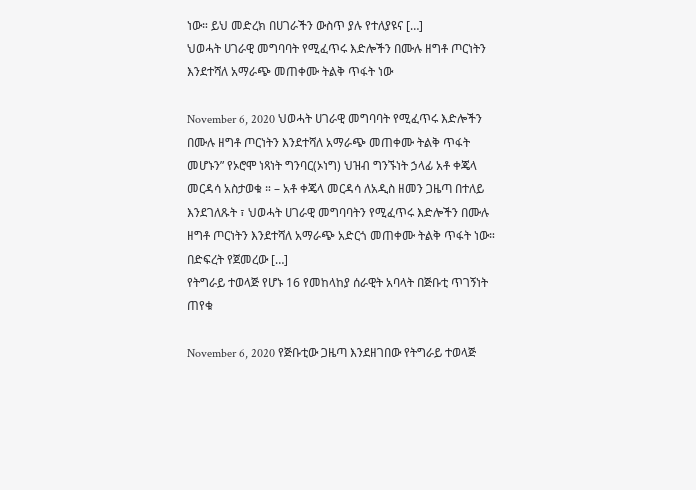ነው። ይህ መድረክ በሀገራችን ውስጥ ያሉ የተለያዩና […]
ህወሓት ሀገራዊ መግባባት የሚፈጥሩ እድሎችን በሙሉ ዘግቶ ጦርነትን እንደተሻለ አማራጭ መጠቀሙ ትልቅ ጥፋት ነው

November 6, 2020 ህወሓት ሀገራዊ መግባባት የሚፈጥሩ እድሎችን በሙሉ ዘግቶ ጦርነትን እንደተሻለ አማራጭ መጠቀሙ ትልቅ ጥፋት መሆኑን” የኦሮሞ ነጻነት ግንባር(ኦነግ) ህዝብ ግንኙነት ኃላፊ አቶ ቀጄላ መርዳሳ አስታወቁ ። – አቶ ቀጄላ መርዳሳ ለአዲስ ዘመን ጋዜጣ በተለይ እንደገለጹት ፣ ህወሓት ሀገራዊ መግባባትን የሚፈጥሩ እድሎችን በሙሉ ዘግቶ ጦርነትን እንደተሻለ አማራጭ አድርጎ መጠቀሙ ትልቅ ጥፋት ነው። በድፍረት የጀመረው […]
የትግራይ ተወላጅ የሆኑ 16 የመከላከያ ሰራዊት አባላት በጅቡቲ ጥገኝነት ጠየቁ

November 6, 2020 የጅቡቲው ጋዜጣ እንደዘገበው የትግራይ ተወላጅ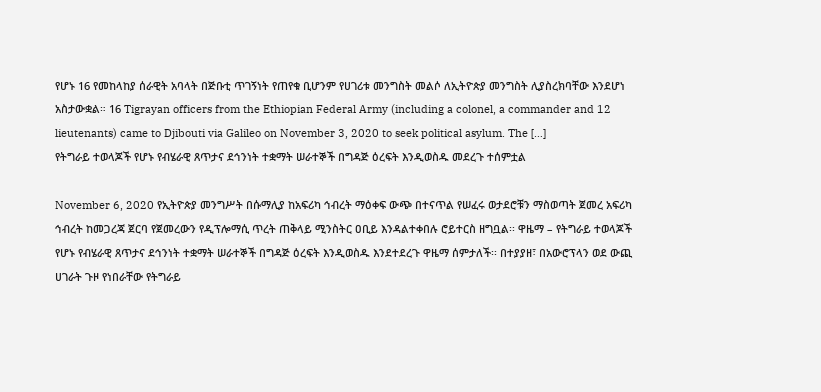የሆኑ 16 የመከላከያ ሰራዊት አባላት በጅቡቲ ጥገኝነት የጠየቁ ቢሆንም የሀገሪቱ መንግስት መልሶ ለኢትዮጵያ መንግስት ሊያስረክባቸው እንደሆነ አስታውቋል። 16 Tigrayan officers from the Ethiopian Federal Army (including a colonel, a commander and 12 lieutenants) came to Djibouti via Galileo on November 3, 2020 to seek political asylum. The […]
የትግራይ ተወላጆች የሆኑ የብሄራዊ ጸጥታና ደኅንነት ተቋማት ሠራተኞች በግዳጅ ዕረፍት እንዲወስዱ መደረጉ ተሰምቷል

November 6, 2020 የኢትዮጵያ መንግሥት በሱማሊያ ከአፍሪካ ኅብረት ማዕቀፍ ውጭ በተናጥል የሠፈሩ ወታደሮቹን ማስወጣት ጀመረ አፍሪካ ኅብረት ከመጋረጃ ጀርባ የጀመረውን የዲፕሎማሲ ጥረት ጠቅላይ ሚንስትር ዐቢይ እንዳልተቀበሉ ሮይተርስ ዘግቧል፡፡ ዋዜማ – የትግራይ ተወላጆች የሆኑ የብሄራዊ ጸጥታና ደኅንነት ተቋማት ሠራተኞች በግዳጅ ዕረፍት እንዲወስዱ እንደተደረጉ ዋዜማ ሰምታለች፡፡ በተያያዘ፣ በአውሮፕላን ወደ ውጪ ሀገራት ጉዞ የነበራቸው የትግራይ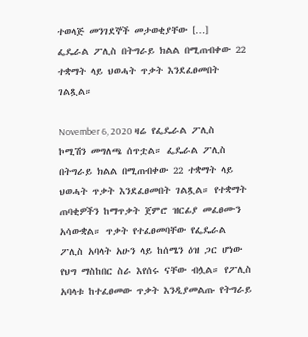ተወላጅ መንገደኞች መታወቂያቸው […]
ፌዴራል ፖሊስ በትግራይ ክልል በሚጠብቀው 22 ተቋማት ላይ ህወሓት ጥቃት እንደፈፀመበት ገልጿል።

November 6, 2020 ዛሬ የፌዴራል ፖሊስ ኮሚሽን መግለጫ ሰጥቷል። ፌዴራል ፖሊስ በትግራይ ክልል በሚጠብቀው 22 ተቋማት ላይ ህወሓት ጥቃት እንደፈፀመበት ገልጿል። የተቋማት ጠባቂዎችን ከማጥቃት ጀምሮ ዝርፊያ መፈፀሙን አሳውቋል። ጥቃት የተፈፀመባቸው የፌዴራል ፖሊስ አባላት አሁን ላይ ከሰሜን ዕዝ ጋር ሆነው የህግ ማስከበር ስራ እየሰሩ ናቸው ብሏል። የፖሊስ አባላቱ ከተፈፀመው ጥቃት እንዲያመልጡ የትግራይ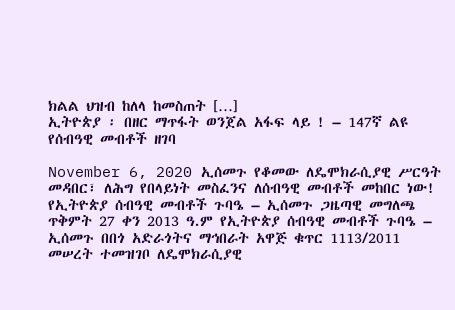ክልል ህዝብ ከለላ ከመስጠት […]
ኢትዮጵያ ፡ በዘር ማጥፋት ወንጀል አፋፍ ላይ ! – 147ኛ ልዩ የሰብዓዊ መብቶች ዘገባ

November 6, 2020 ኢሰመጉ የቆመው ለዴሞክራሲያዊ ሥርዓት መዳበር፣ ለሕግ የበላይነት መስፈንና ለሰብዓዊ መብቶች መከበር ነው! የኢትዮጵያ ሰብዓዊ መብቶች ጉባዔ – ኢሰመጉ ጋዜጣዊ መግለጫ ጥቅምት 27 ቀን 2013 ዓ.ም የኢትዮጵያ ሰብዓዊ መብቶች ጉባዔ – ኢሰመጉ በበጎ አድራጎትና ማኅበራት አዋጅ ቁጥር 1113/2011 መሠረት ተመዝገቦ ለዴሞክራሲያዊ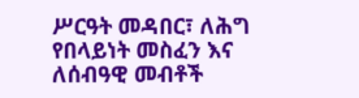ሥርዓት መዳበር፣ ለሕግ የበላይነት መስፈን እና ለሰብዓዊ መብቶች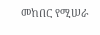መከበር የሚሠራ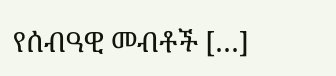የሰብዓዊ መብቶች […]